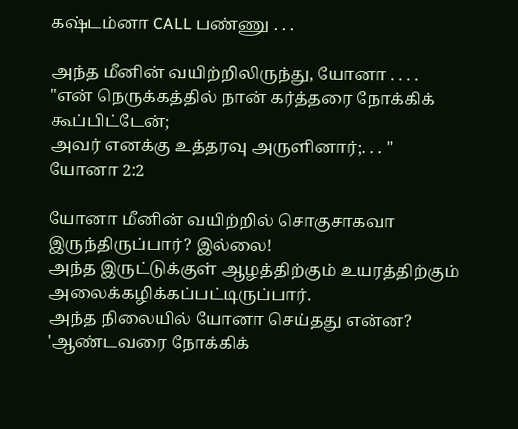கஷ்டம்னா CALL பண்ணு . . .

அந்த மீனின் வயிற்றிலிருந்து, யோனா . . . .
"என் நெருக்கத்தில் நான் கர்த்தரை நோக்கிக் கூப்பிட்டேன்;
அவர் எனக்கு உத்தரவு அருளினார்;. . . "
யோனா 2:2

யோனா மீனின் வயிற்றில் சொகுசாகவா இருந்திருப்பார்? இல்லை!
அந்த இருட்டுக்குள் ஆழத்திற்கும் உயரத்திற்கும் அலைக்கழிக்கப்பட்டிருப்பார்.
அந்த நிலையில் யோனா செய்தது என்ன? 'ஆண்டவரை நோக்கிக்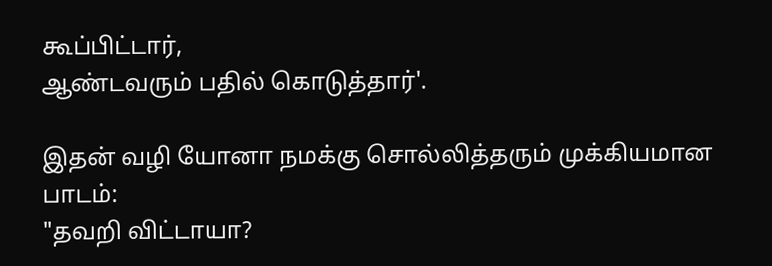கூப்பிட்டார்,
ஆண்டவரும் பதில் கொடுத்தார்'.

இதன் வழி யோனா நமக்கு சொல்லித்தரும் முக்கியமான பாடம்:
"தவறி விட்டாயா?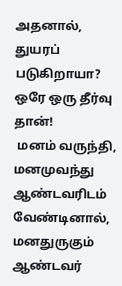அதனால், துயரப் படுகிறாயா? ஒரே ஒரு தீர்வு தான்!
 மனம் வருந்தி, மனமுவந்து ஆண்டவரிடம் வேண்டினால்,
மனதுருகும் ஆண்டவர்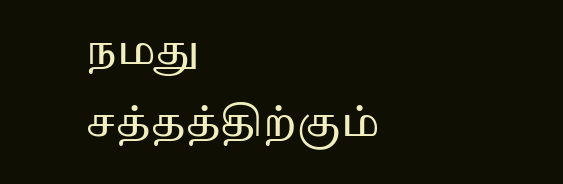நமது சத்தத்திற்கும்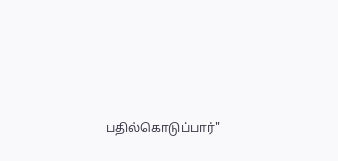பதில்கொடுப்பார்"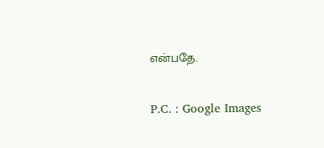என்பதே.

P.C. : Google Images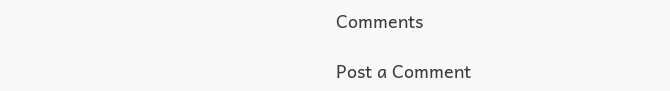Comments

Post a Comment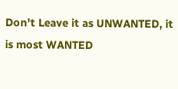Don't Leave it as UNWANTED, it is most WANTED